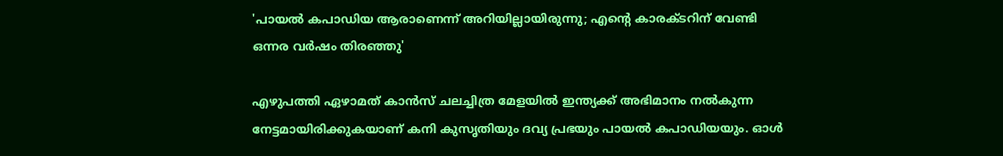'പായല്‍ കപാഡിയ ആരാണെന്ന് അറിയില്ലായിരുന്നു; എന്റെ കാരക്ടറിന് വേണ്ടി ഒന്നര വര്‍ഷം തിരഞ്ഞു'

എഴുപത്തി ഏഴാമത് കാന്‍സ് ചലച്ചിത്ര മേളയില്‍ ഇന്ത്യക്ക് അഭിമാനം നല്‍കുന്ന നേട്ടമായിരിക്കുകയാണ് കനി കുസൃതിയും ദവ്യ പ്രഭയും പായല്‍ കപാഡിയയും. ഓള്‍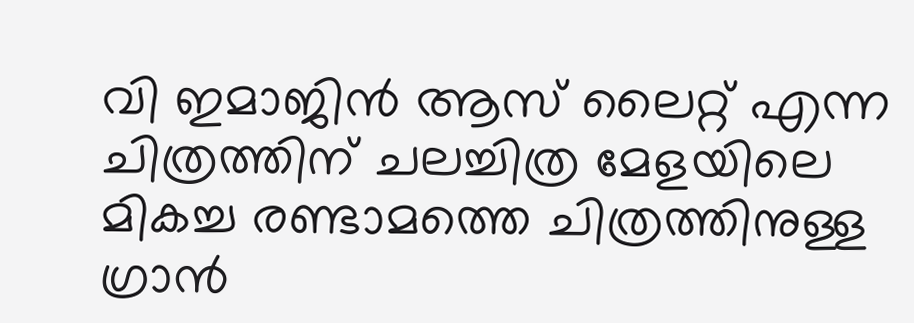വി ഇമാജിന്‍ ആസ് ലൈറ്റ് എന്ന ചിത്രത്തിന് ചലച്ചിത്ര മേളയിലെ മികച്ച രണ്ടാമത്തെ ചിത്രത്തിനുള്ള ഗ്രാന്‍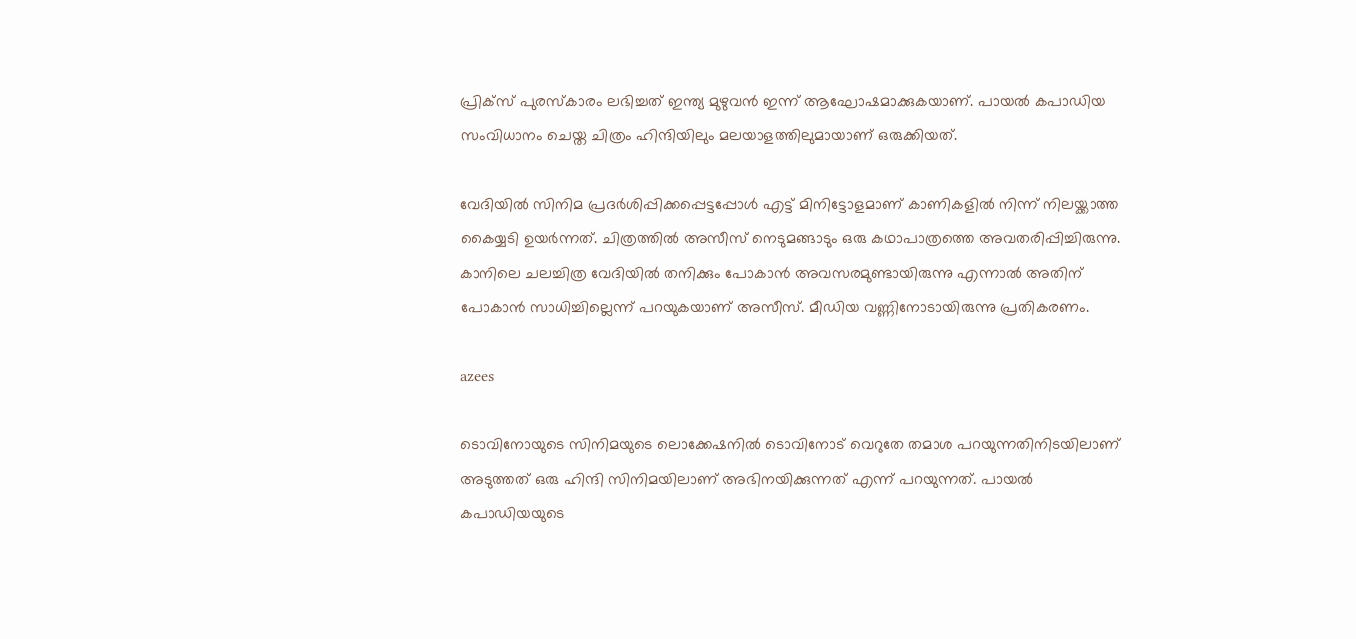പ്രിക്‌സ് പുരസ്‌കാരം ലഭിച്ചത് ഇന്ത്യ മുഴുവന്‍ ഇന്ന് ആഘോഷമാക്കുകയാണ്. പായല്‍ കപാഡിയ സംവിധാനം ചെയ്ത ചിത്രം ഹിന്ദിയിലും മലയാളത്തിലുമായാണ് ഒരുക്കിയത്.

വേദിയില്‍ സിനിമ പ്രദര്‍ശിപ്പിക്കപ്പെട്ടപ്പോള്‍ എട്ട് മിനിട്ടോളമാണ് കാണികളില്‍ നിന്ന് നിലയ്ക്കാത്ത കൈയ്യടി ഉയര്‍ന്നത്. ചിത്രത്തില്‍ അസീസ് നെടുമങ്ങാടും ഒരു കഥാപാത്രത്തെ അവതരിപ്പിച്ചിരുന്നു. കാനിലെ ചലച്ചിത്ര വേദിയില്‍ തനിക്കും പോകാന്‍ അവസരമുണ്ടായിരുന്നു എന്നാല്‍ അതിന് പോകാന്‍ സാധിച്ചില്ലെന്ന് പറയുകയാണ് അസീസ്. മീഡിയ വണ്ണിനോടായിരുന്നു പ്രതികരണം.

azees

ടൊവിനോയുടെ സിനിമയുടെ ലൊക്കേഷനില്‍ ടൊവിനോട് വെറുതേ തമാശ പറയുന്നതിനിടയിലാണ് അടുത്തത് ഒരു ഹിന്ദി സിനിമയിലാണ് അഭിനയിക്കുന്നത് എന്ന് പറയുന്നത്. പായല്‍ കപാഡിയയുടെ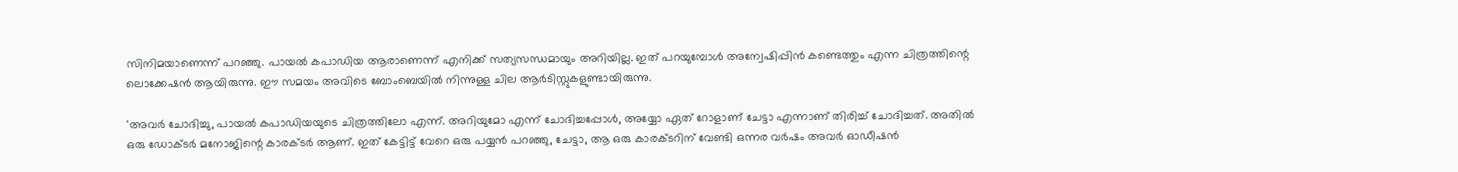സിനിമയാണെന്ന് പറഞ്ഞു. പായല്‍ കപാഡിയ ആരാണെന്ന് എനിക്ക് സത്യസന്ധമായും അറിയില്ല. ഇത് പറയുമ്പോള്‍ അന്വേഷിപ്പിന്‍ കണ്ടെത്തും എന്ന ചിത്രത്തിന്റെ ലൊക്കേഷന്‍ ആയിരുന്നു. ഈ സമയം അവിടെ ബോംബെയില്‍ നിന്നുള്ള ചില ആര്‍ടിസ്റ്റുകളുണ്ടായിരുന്നു.

'അവര്‍ ചോദിച്ചു, പായല്‍ കപാഡിയയുടെ ചിത്രത്തിലോ എന്ന്. അറിയുമോ എന്ന് ചോദിച്ചപ്പോള്‍, അയ്യോ ഏത് റോളാണ് ചേട്ടാ എന്നാണ് തിരിച്ച് ചോദിച്ചത്. അതില്‍ ഒരു ഡോക്ടര്‍ മനോജിന്റെ കാരക്ടര്‍ ആണ്. ഇത് കേട്ടിട്ട് വേറെ ഒരു പയ്യന്‍ പറഞ്ഞു, ചേട്ടാ, ആ ഒരു കാരക്ടറിന് വേണ്ടി ഒന്നര വര്‍ഷം അവര്‍ ഓഡീഷന്‍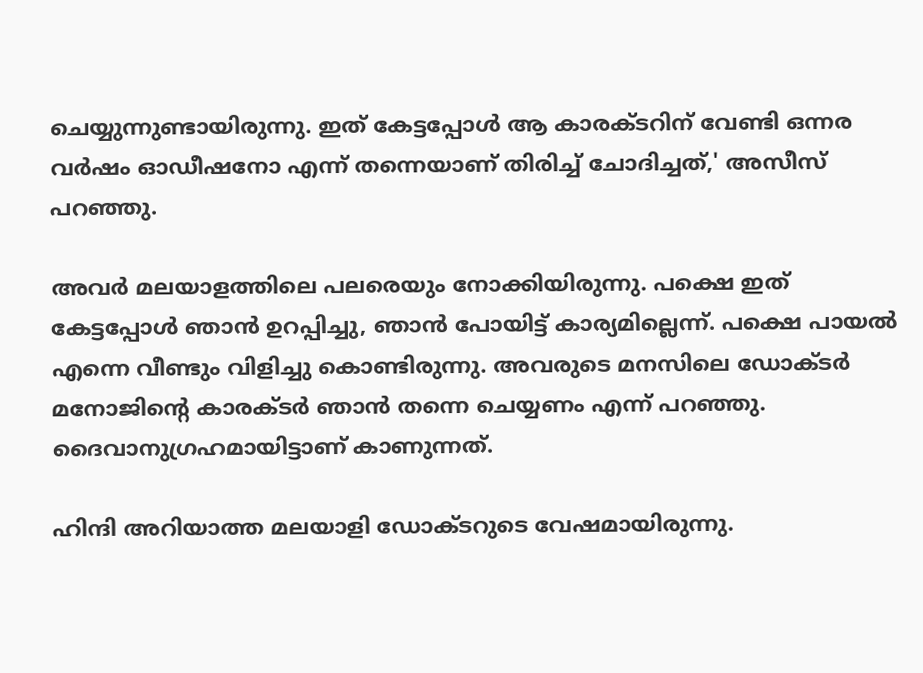ചെയ്യുന്നുണ്ടായിരുന്നു. ഇത് കേട്ടപ്പോള്‍ ആ കാരക്ടറിന് വേണ്ടി ഒന്നര വര്‍ഷം ഓഡീഷനോ എന്ന് തന്നെയാണ് തിരിച്ച് ചോദിച്ചത്,' അസീസ് പറഞ്ഞു.

അവര്‍ മലയാളത്തിലെ പലരെയും നോക്കിയിരുന്നു. പക്ഷെ ഇത് കേട്ടപ്പോള്‍ ഞാന്‍ ഉറപ്പിച്ചു, ഞാന്‍ പോയിട്ട് കാര്യമില്ലെന്ന്. പക്ഷെ പായല്‍ എന്നെ വീണ്ടും വിളിച്ചു കൊണ്ടിരുന്നു. അവരുടെ മനസിലെ ഡോക്ടര്‍ മനോജിന്റെ കാരക്ടര്‍ ഞാന്‍ തന്നെ ചെയ്യണം എന്ന് പറഞ്ഞു. ദൈവാനുഗ്രഹമായിട്ടാണ് കാണുന്നത്.

ഹിന്ദി അറിയാത്ത മലയാളി ഡോക്ടറുടെ വേഷമായിരുന്നു.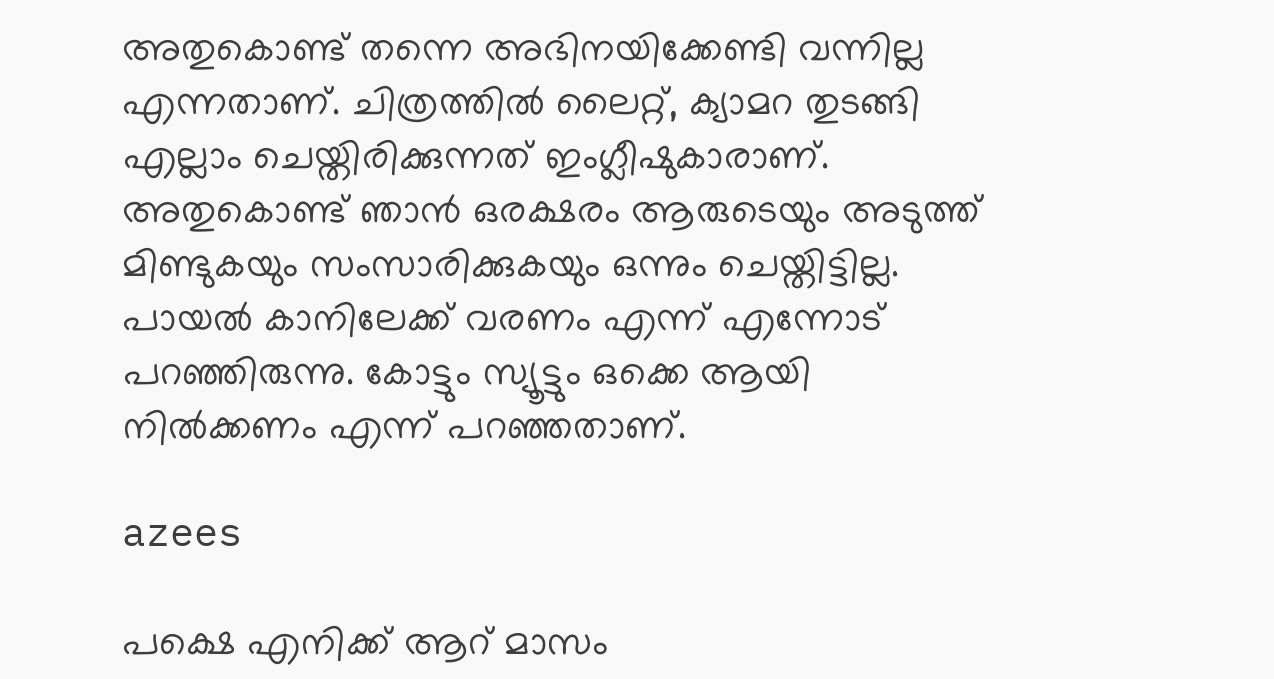അതുകൊണ്ട് തന്നെ അഭിനയിക്കേണ്ടി വന്നില്ല എന്നതാണ്. ചിത്രത്തില്‍ ലൈറ്റ്, ക്യാമറ തുടങ്ങി എല്ലാം ചെയ്തിരിക്കുന്നത് ഇംഗ്ലീഷുകാരാണ്. അതുകൊണ്ട് ഞാന്‍ ഒരക്ഷരം ആരുടെയും അടുത്ത് മിണ്ടുകയും സംസാരിക്കുകയും ഒന്നും ചെയ്തിട്ടില്ല. പായല്‍ കാനിലേക്ക് വരണം എന്ന് എന്നോട് പറഞ്ഞിരുന്നു. കോട്ടും സ്യൂട്ടും ഒക്കെ ആയി നില്‍ക്കണം എന്ന് പറഞ്ഞതാണ്.

azees

പക്ഷെ എനിക്ക് ആറ് മാസം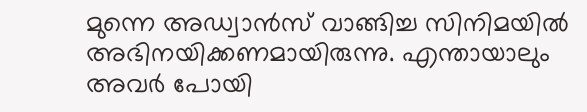മുന്നെ അഡ്വാന്‍സ് വാങ്ങിച്ച സിനിമയില്‍ അഭിനയിക്കണമായിരുന്നു. എന്തായാലും അവര്‍ പോയി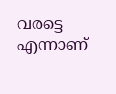വരട്ടെ എന്നാണ്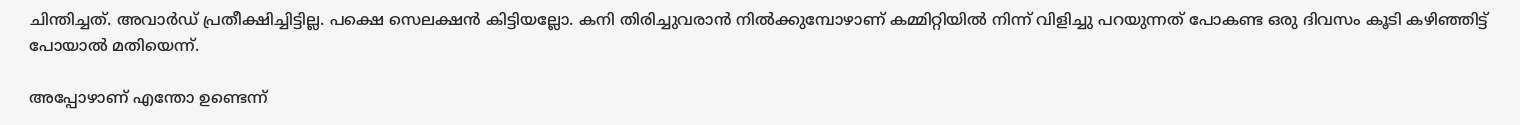ചിന്തിച്ചത്. അവാര്‍ഡ് പ്രതീക്ഷിച്ചിട്ടില്ല. പക്ഷെ സെലക്ഷന്‍ കിട്ടിയല്ലോ. കനി തിരിച്ചുവരാന്‍ നില്‍ക്കുമ്പോഴാണ് കമ്മിറ്റിയില്‍ നിന്ന് വിളിച്ചു പറയുന്നത് പോകണ്ട ഒരു ദിവസം കൂടി കഴിഞ്ഞിട്ട് പോയാല്‍ മതിയെന്ന്.

അപ്പോഴാണ് എന്തോ ഉണ്ടെന്ന്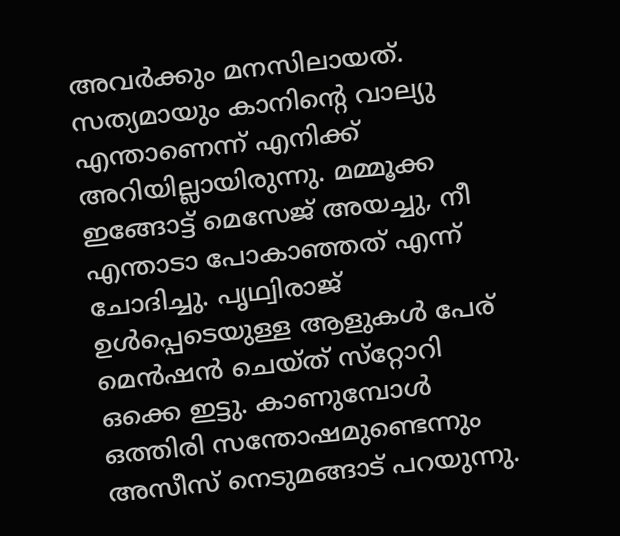അവര്‍ക്കും മനസിലായത്. സത്യമായും കാനിന്റെ വാല്യു എന്താണെന്ന് എനിക്ക് അറിയില്ലായിരുന്നു. മമ്മൂക്ക ഇങ്ങോട്ട് മെസേജ് അയച്ചു, നീ എന്താടാ പോകാഞ്ഞത് എന്ന് ചോദിച്ചു. പൃഥ്വിരാജ് ഉള്‍പ്പെടെയുള്ള ആളുകള്‍ പേര് മെന്‍ഷന്‍ ചെയ്ത് സ്‌റ്റോറി ഒക്കെ ഇട്ടു. കാണുമ്പോള്‍ ഒത്തിരി സന്തോഷമുണ്ടെന്നും അസീസ് നെടുമങ്ങാട് പറയുന്നു.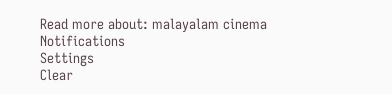Read more about: malayalam cinema
Notifications
Settings
Clear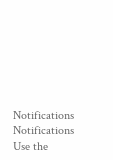Notifications
Notifications
Use the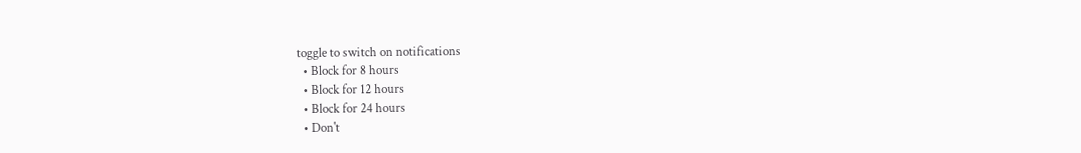toggle to switch on notifications
  • Block for 8 hours
  • Block for 12 hours
  • Block for 24 hours
  • Don't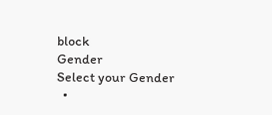block
Gender
Select your Gender
  •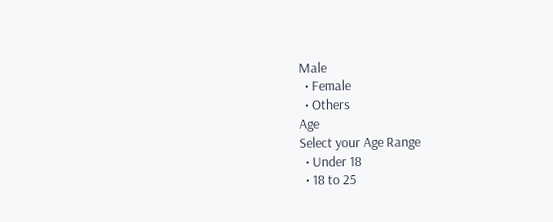Male
  • Female
  • Others
Age
Select your Age Range
  • Under 18
  • 18 to 25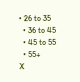• 26 to 35
  • 36 to 45
  • 45 to 55
  • 55+
X